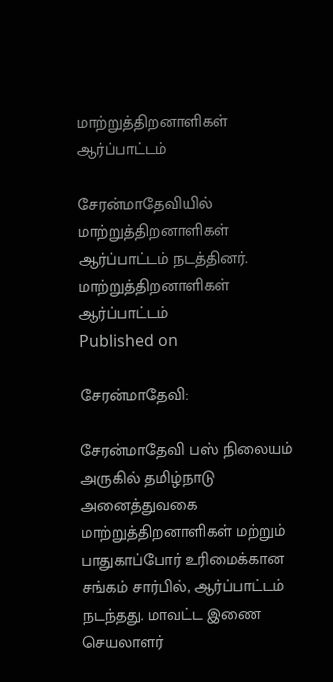மாற்றுத்திறனாளிகள் ஆர்ப்பாட்டம்

சேரன்மாதேவியில் மாற்றுத்திறனாளிகள் ஆர்ப்பாட்டம் நடத்தினர்.
மாற்றுத்திறனாளிகள் ஆர்ப்பாட்டம்
Published on

சேரன்மாதேவி:

சேரன்மாதேவி பஸ் நிலையம் அருகில் தமிழ்நாடு அனைத்துவகை மாற்றுத்திறனாளிகள் மற்றும் பாதுகாப்போர் உரிமைக்கான சங்கம் சார்பில், ஆர்ப்பாட்டம் நடந்தது. மாவட்ட இணை செயலாளர்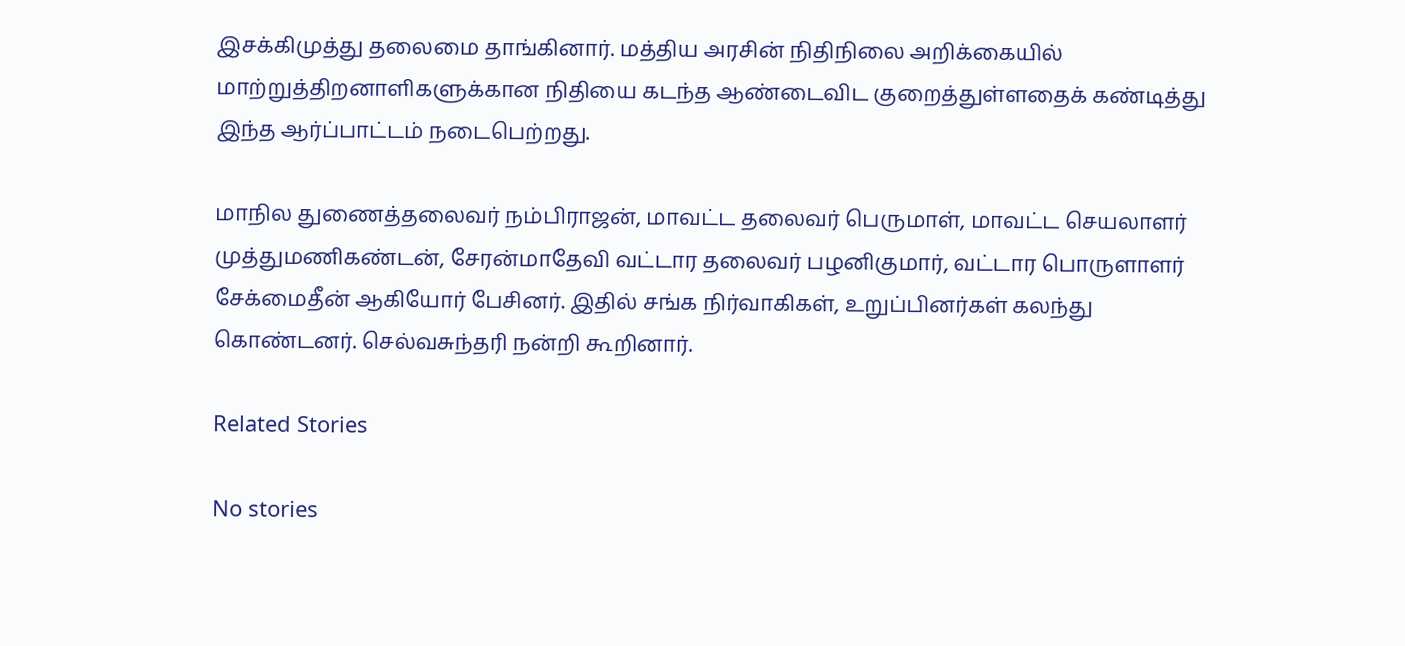இசக்கிமுத்து தலைமை தாங்கினார். மத்திய அரசின் நிதிநிலை அறிக்கையில் மாற்றுத்திறனாளிகளுக்கான நிதியை கடந்த ஆண்டைவிட குறைத்துள்ளதைக் கண்டித்து இந்த ஆர்ப்பாட்டம் நடைபெற்றது.

மாநில துணைத்தலைவர் நம்பிராஜன், மாவட்ட தலைவர் பெருமாள், மாவட்ட செயலாளர் முத்துமணிகண்டன், சேரன்மாதேவி வட்டார தலைவர் பழனிகுமார், வட்டார பொருளாளர் சேக்மைதீன் ஆகியோர் பேசினர். இதில் சங்க நிர்வாகிகள், உறுப்பினர்கள் கலந்து கொண்டனர். செல்வசுந்தரி நன்றி கூறினார்.

Related Stories

No stories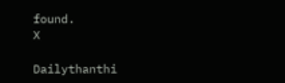found.
X

Dailythanthi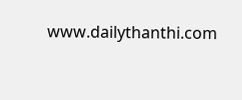www.dailythanthi.com